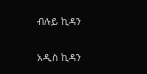ብሉይ ኪዳን

አዲስ ኪዳን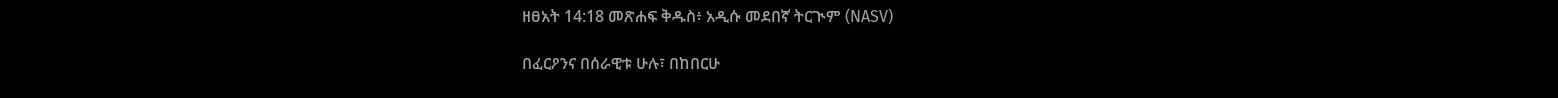ዘፀአት 14:18 መጽሐፍ ቅዱስ፥ አዲሱ መደበኛ ትርጒም (NASV)

በፈርዖንና በሰራዊቱ ሁሉ፣ በከበርሁ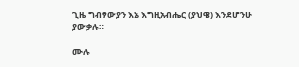ጊዜ ግብፃውያን እኔ እግዚአብሔር (ያህዌ) እንደሆንሁ ያውቃሉ።

ሙሉ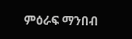ምዕራፍ ማንበብ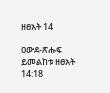ዘፀአት 14

ዐውደ-ጽሑፍ ይመልከቱ ዘፀአት 14:18